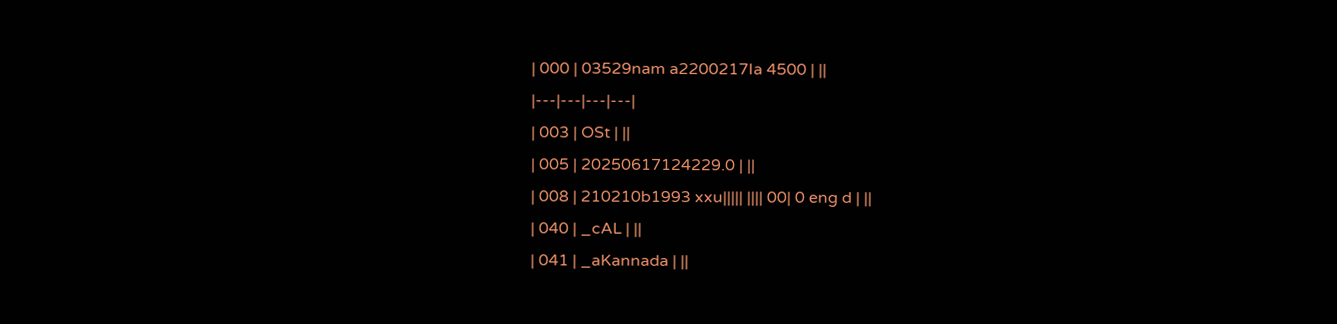| 000 | 03529nam a2200217Ia 4500 | ||
|---|---|---|---|
| 003 | OSt | ||
| 005 | 20250617124229.0 | ||
| 008 | 210210b1993 xxu||||| |||| 00| 0 eng d | ||
| 040 | _cAL | ||
| 041 | _aKannada | ||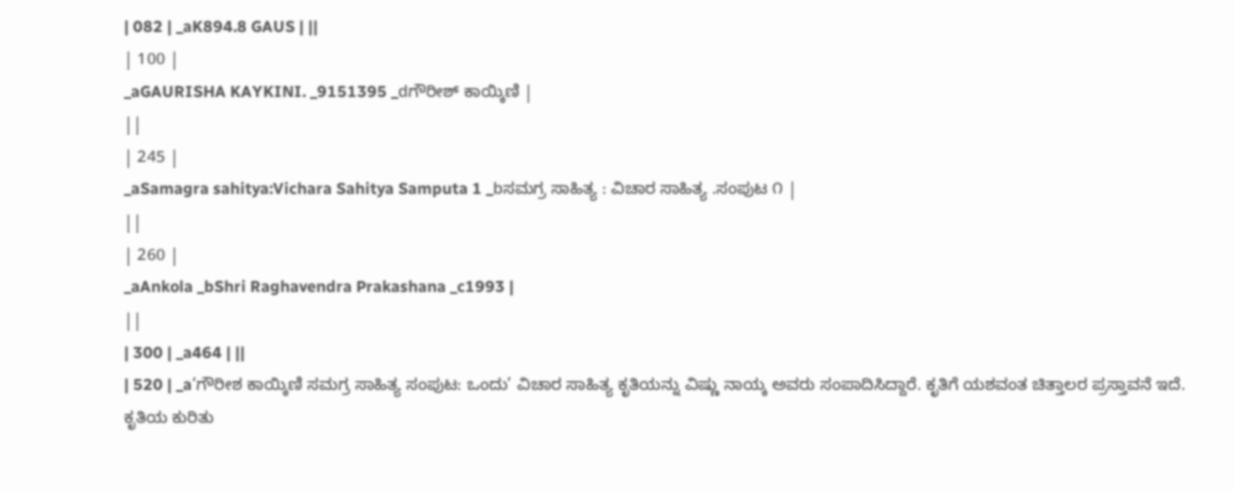| 082 | _aK894.8 GAUS | ||
| 100 |
_aGAURISHA KAYKINI. _9151395 _dಗೌರೀಶ್ ಕಾಯ್ಕಿಣಿ |
||
| 245 |
_aSamagra sahitya:Vichara Sahitya Samputa 1 _bಸಮಗ್ರ ಸಾಹಿತ್ಯ : ವಿಚಾರ ಸಾಹಿತ್ಯ .ಸಂಪುಟ ೧ |
||
| 260 |
_aAnkola _bShri Raghavendra Prakashana _c1993 |
||
| 300 | _a464 | ||
| 520 | _a‘ಗೌರೀಶ ಕಾಯ್ಕಿಣಿ ಸಮಗ್ರ ಸಾಹಿತ್ಯ ಸಂಪುಟ: ಒಂದು’ ವಿಚಾರ ಸಾಹಿತ್ಯ ಕೃತಿಯನ್ನು ವಿಷ್ಣು ನಾಯ್ಕ ಅವರು ಸಂಪಾದಿಸಿದ್ದಾರೆ. ಕೃತಿಗೆ ಯಶವಂತ ಚಿತ್ತಾಲರ ಪ್ರಸ್ತಾವನೆ ಇದೆ. ಕೃತಿಯ ಕುರಿತು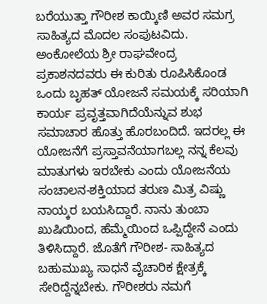ಬರೆಯುತ್ತಾ ಗೌರೀಶ ಕಾಯ್ಕಿಣಿ ಅವರ ಸಮಗ್ರ ಸಾಹಿತ್ಯದ ಮೊದಲ ಸಂಪುಟವಿದು. ಅಂಕೋಲೆಯ ಶ್ರೀ ರಾಘವೇಂದ್ರ ಪ್ರಕಾಶನದವರು ಈ ಕುರಿತು ರೂಪಿಸಿಕೊಂಡ ಒಂದು ಬೃಹತ್ ಯೋಜನೆ ಸಮಯಕ್ಕೆ ಸರಿಯಾಗಿ ಕಾರ್ಯ ಪ್ರವೃತ್ತವಾಗಿದೆಯೆನ್ನುವ ಶುಭ ಸಮಾಚಾರ ಹೊತ್ತು ಹೊರಬಂದಿದೆ. ಇದರಲ್ಲ ಈ ಯೋಜನೆಗೆ ಪ್ರಸ್ತಾವನೆಯಾಗಬಲ್ಲ ನನ್ನ ಕೆಲವು ಮಾತುಗಳು ಇರಬೇಕು ಎಂದು ಯೋಜನೆಯ ಸಂಚಾಲನ-ಶಕ್ತಿಯಾದ ತರುಣ ಮಿತ್ರ ವಿಷ್ಣು ನಾಯ್ಕರ ಬಯಸಿದ್ದಾರೆ. ನಾನು ತುಂಬಾ ಖುಷಿಯಿಂದ, ಹೆಮ್ಮೆಯಿಂದ ಒಪ್ಪಿದ್ದೇನೆ ಎಂದು ತಿಳಿಸಿದ್ದಾರೆ. ಜೊತೆಗೆ ಗೌರೀಶ- ಸಾಹಿತ್ಯದ ಬಹುಮುಖ್ಯ ಸಾಧನೆ ವೈಚಾರಿಕ ಕ್ಷೇತ್ರಕ್ಕೆ ಸೇರಿದ್ದೆನ್ನಬೇಕು. ಗೌರೀಶರು ನಮಗೆ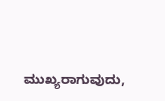ಮುಖ್ಯರಾಗುವುದು,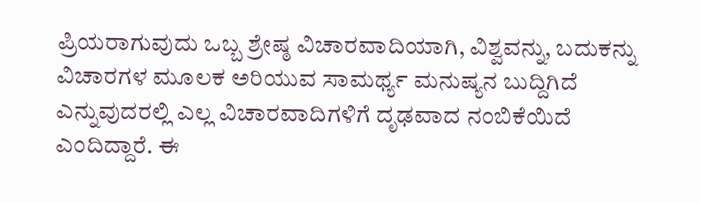ಪ್ರಿಯರಾಗುವುದು ಒಬ್ಬ ಶ್ರೇಷ್ಠ ವಿಚಾರವಾದಿಯಾಗಿ, ವಿಶ್ವವನ್ನು, ಬದುಕನ್ನು ವಿಚಾರಗಳ ಮೂಲಕ ಅರಿಯುವ ಸಾಮರ್ಥ್ಯ ಮನುಷ್ಯನ ಬುದ್ದಿಗಿದೆ ಎನ್ನುವುದರಲ್ಲಿ ಎಲ್ಲ ವಿಚಾರವಾದಿಗಳಿಗೆ ದೃಢವಾದ ನಂಬಿಕೆಯಿದೆ ಎಂದಿದ್ದಾರೆ. ಈ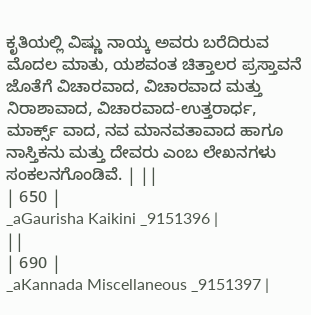ಕೃತಿಯಲ್ಲಿ ವಿಷ್ಣು ನಾಯ್ಕ ಅವರು ಬರೆದಿರುವ ಮೊದಲ ಮಾತು, ಯಶವಂತ ಚಿತ್ತಾಲರ ಪ್ರಸ್ತಾವನೆ ಜೊತೆಗೆ ವಿಚಾರವಾದ, ವಿಚಾರವಾದ ಮತ್ತು ನಿರಾಶಾವಾದ, ವಿಚಾರವಾದ-ಉತ್ತರಾರ್ಧ, ಮಾರ್ಕ್ಸ್ ವಾದ, ನವ ಮಾನವತಾವಾದ ಹಾಗೂ ನಾಸ್ತಿಕನು ಮತ್ತು ದೇವರು ಎಂಬ ಲೇಖನಗಳು ಸಂಕಲನಗೊಂಡಿವೆ. | ||
| 650 |
_aGaurisha Kaikini _9151396 |
||
| 690 |
_aKannada Miscellaneous _9151397 |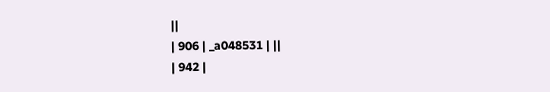||
| 906 | _a048531 | ||
| 942 |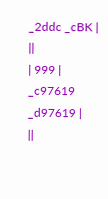_2ddc _cBK |
||
| 999 |
_c97619 _d97619 |
||